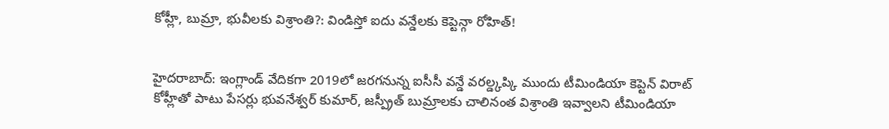కోహ్లీ, బుమ్రా, భువీలకు విశ్రాంతి?: విండిస్తో ఐదు వన్డేలకు కెప్టెన్గా రోహిత్!


హైదరాబాద్: ఇంగ్లాండ్ వేదికగా 2019లో జరగనున్న ఐసీసీ వన్డే వరల్డ్కప్కి ముందు టీమిండియా కెప్టెన్ విరాట్ కోహ్లీతో పాటు పేసర్లు భువనేశ్వర్ కుమార్, జస్ప్రీత్ బుమ్రాలకు చాలినంత విశ్రాంతి ఇవ్వాలని టీమిండియా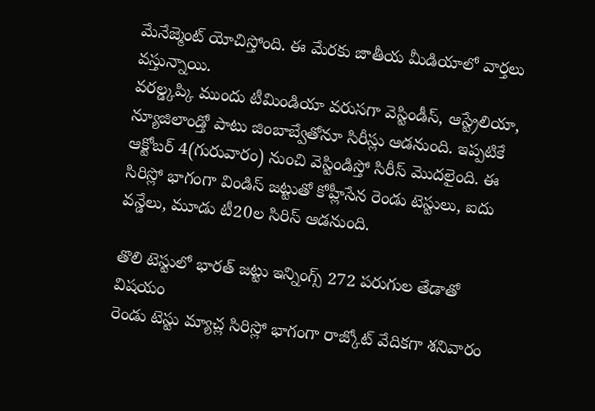మేనేజ్మెంట్ యోచిస్తోంది. ఈ మేరకు జాతీయ మీడియాలో వార్తలు వస్తున్నాయి.
వరల్డ్కప్కి ముందు టీమిండియా వరుసగా వెస్టిండీస్, ఆస్ట్రేలియా, న్యూజిలాండ్తో పాటు జింబాబ్వేతోనూ సిరీస్లు ఆడనుంది. ఇప్పటికే ఆక్టోబర్ 4(గురువారం) నుంచి వెస్టిండిస్తో సిరీస్ మొదలైంది. ఈ సిరిస్లో భాగంగా విండిస్ జట్టుతో కోహ్లీసేన రెండు టెస్టులు, ఐదు వన్డేలు, మూడు టీ20ల సిరిస్ ఆడనుంది.

తొలి టెస్టులో భారత్ జట్టు ఇన్నింగ్స్ 272 పరుగుల తేడాతో విషయం
రెండు టెస్టు మ్యాచ్ల సిరిస్లో భాగంగా రాజ్కోట్ వేదికగా శనివారం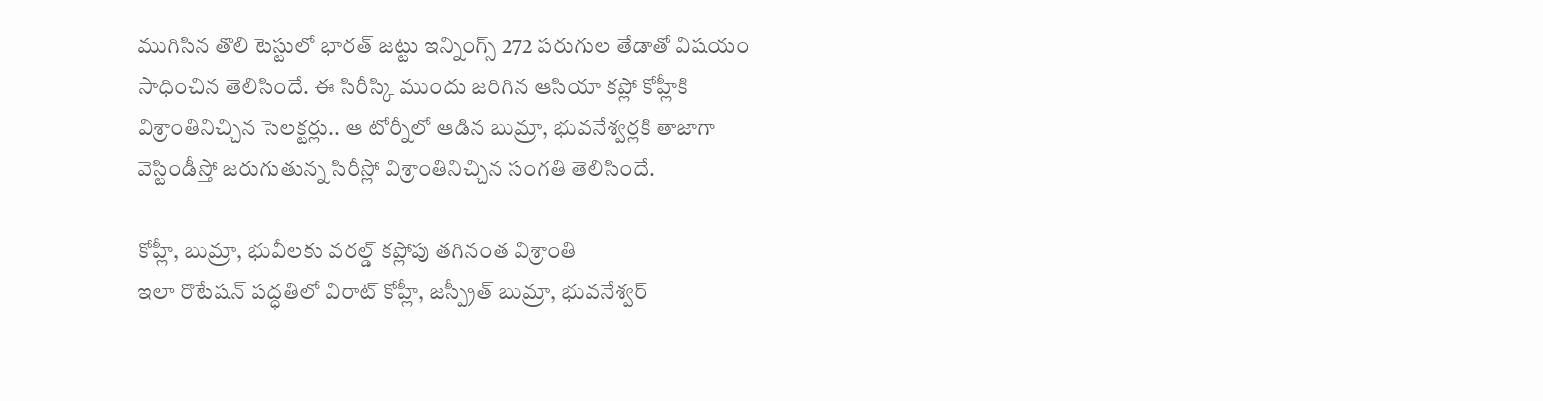ముగిసిన తొలి టెస్టులో భారత్ జట్టు ఇన్నింగ్స్ 272 పరుగుల తేడాతో విషయం సాధించిన తెలిసిందే. ఈ సిరీస్కి ముందు జరిగిన ఆసియా కప్లో కోహ్లీకి విశ్రాంతినిచ్చిన సెలక్టర్లు.. ఆ టోర్నీలో ఆడిన బుమ్రా, భువనేశ్వర్లకి తాజాగా వెస్టిండీస్తో జరుగుతున్న సిరీస్లో విశ్రాంతినిచ్చిన సంగతి తెలిసిందే.

కోహ్లీ, బుమ్రా, భువీలకు వరల్డ్ కప్లోపు తగినంత విశ్రాంతి
ఇలా రొటేషన్ పద్ధతిలో విరాట్ కోహ్లీ, జస్ప్రీత్ బుమ్రా, భువనేశ్వర్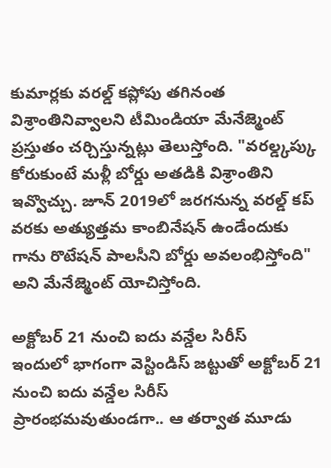కుమార్లకు వరల్డ్ కప్లోపు తగినంత విశ్రాంతినివ్వాలని టీమిండియా మేనేజ్మెంట్ ప్రస్తుతం చర్చిస్తున్నట్లు తెలుస్తోంది. "వరల్డ్కప్కు కోరుకుంటే మళ్లీ బోర్డు అతడికి విశ్రాంతిని ఇవ్వొచ్చు. జూన్ 2019లో జరగనున్న వరల్డ్ కప్ వరకు అత్యుత్తమ కాంబినేషన్ ఉండేందుకు గాను రొటేషన్ పాలసీని బోర్డు అవలంభిస్తోంది" అని మేనేజ్మెంట్ యోచిస్తోంది.

అక్టోబర్ 21 నుంచి ఐదు వన్డేల సిరీస్
ఇందులో భాగంగా వెస్టిండిస్ జట్టుతో అక్టోబర్ 21 నుంచి ఐదు వన్డేల సిరీస్ ప్రారంభమవుతుండగా.. ఆ తర్వాత మూడు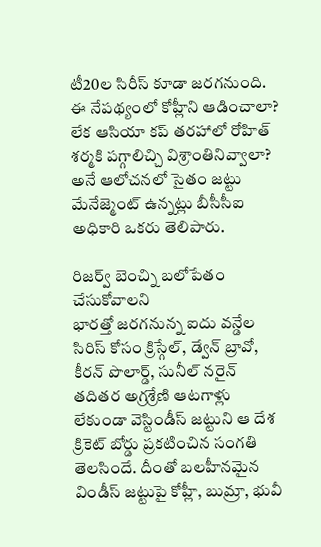టీ20ల సిరీస్ కూడా జరగనుంది. ఈ నేపథ్యంలో కోహ్లీని ఆడించాలా? లేక ఆసియా కప్ తరహాలో రోహిత్ శర్మకి పగ్గాలిచ్చి విశ్రాంతినివ్వాలా? అనే ఆలోచనలో సైతం జట్టు మేనేజ్మెంట్ ఉన్నట్లు బీసీసీఐ అధికారి ఒకరు తెలిపారు.

రిజర్వ్ బెంచ్ని బలోపేతం చేసుకోవాలని
భారత్తో జరగనున్న ఐదు వన్డేల సిరిస్ కోసం క్రిస్గేల్, డ్వేన్ బ్రావో, కీరన్ పొలార్డ్, సునీల్ నరైన్ తదితర అగ్రశ్రేణి ఆటగాళ్లు లేకుండా వెస్టిండీస్ జట్టుని ఆ దేశ క్రికెట్ బోర్డు ప్రకటించిన సంగతి తెలసిందే. దీంతో బలహీనమైన విండీస్ జట్టుపై కోహ్లీ, బుమ్రా, భువీ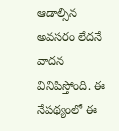ఆడాల్సిన అవసరం లేదనే వాదన వినిపిస్తోంది. ఈ నేపథ్యంలో ఈ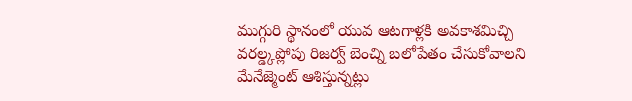ముగ్గురి స్థానంలో యువ ఆటగాళ్లకి అవకాశమిచ్చి వరల్డ్కప్లోపు రిజర్వ్ బెంచ్ని బలోపేతం చేసుకోవాలని మేనేజ్మెంట్ ఆశిస్తున్నట్లు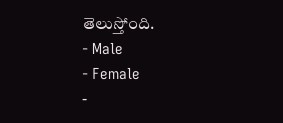తెలుస్తోంది.
- Male
- Female
-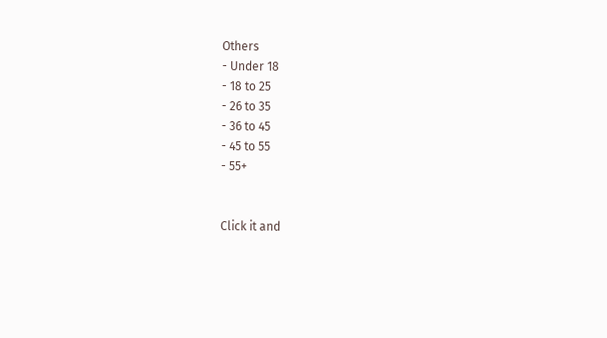Others
- Under 18
- 18 to 25
- 26 to 35
- 36 to 45
- 45 to 55
- 55+


Click it and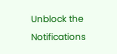Unblock the Notifications